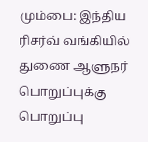மும்பை: இந்திய ரிசர்வ் வங்கியில் துணை ஆளுநர் பொறுப்புக்கு பொறுப்பு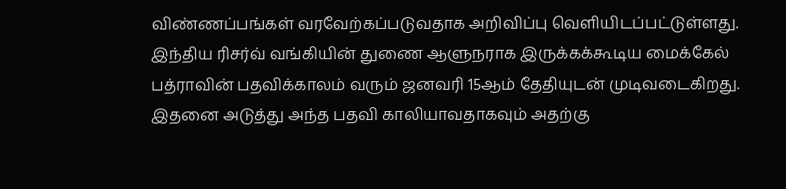விண்ணப்பங்கள் வரவேற்கப்படுவதாக அறிவிப்பு வெளியிடப்பட்டுள்ளது. இந்திய ரிசர்வ் வங்கியின் துணை ஆளுநராக இருக்கக்கூடிய மைக்கேல் பத்ராவின் பதவிக்காலம் வரும் ஜனவரி 15ஆம் தேதியுடன் முடிவடைகிறது.
இதனை அடுத்து அந்த பதவி காலியாவதாகவும் அதற்கு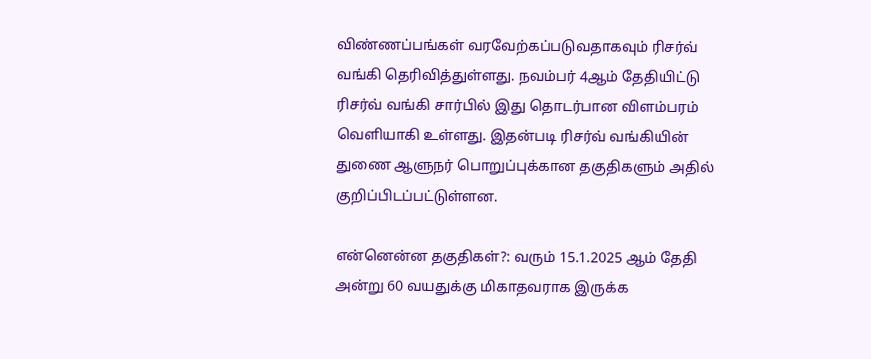விண்ணப்பங்கள் வரவேற்கப்படுவதாகவும் ரிசர்வ் வங்கி தெரிவித்துள்ளது. நவம்பர் 4ஆம் தேதியிட்டு ரிசர்வ் வங்கி சார்பில் இது தொடர்பான விளம்பரம் வெளியாகி உள்ளது. இதன்படி ரிசர்வ் வங்கியின் துணை ஆளுநர் பொறுப்புக்கான தகுதிகளும் அதில் குறிப்பிடப்பட்டுள்ளன.

என்னென்ன தகுதிகள்?: வரும் 15.1.2025 ஆம் தேதி அன்று 60 வயதுக்கு மிகாதவராக இருக்க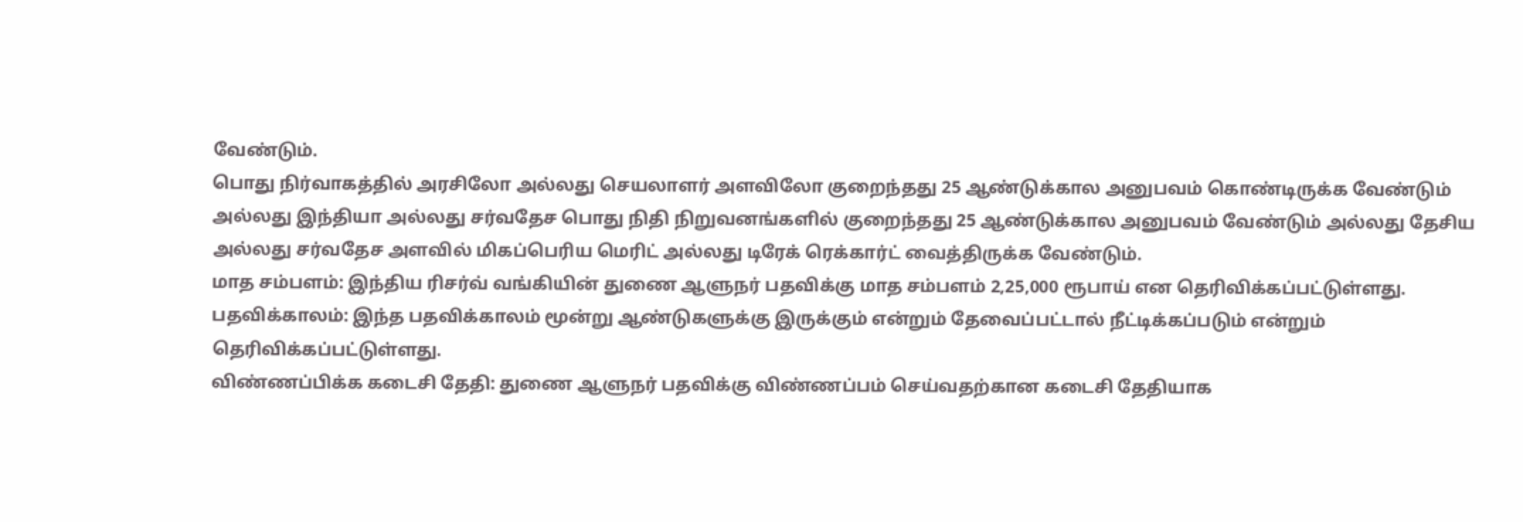வேண்டும்.
பொது நிர்வாகத்தில் அரசிலோ அல்லது செயலாளர் அளவிலோ குறைந்தது 25 ஆண்டுக்கால அனுபவம் கொண்டிருக்க வேண்டும் அல்லது இந்தியா அல்லது சர்வதேச பொது நிதி நிறுவனங்களில் குறைந்தது 25 ஆண்டுக்கால அனுபவம் வேண்டும் அல்லது தேசிய அல்லது சர்வதேச அளவில் மிகப்பெரிய மெரிட் அல்லது டிரேக் ரெக்கார்ட் வைத்திருக்க வேண்டும்.
மாத சம்பளம்: இந்திய ரிசர்வ் வங்கியின் துணை ஆளுநர் பதவிக்கு மாத சம்பளம் 2,25,000 ரூபாய் என தெரிவிக்கப்பட்டுள்ளது.
பதவிக்காலம்: இந்த பதவிக்காலம் மூன்று ஆண்டுகளுக்கு இருக்கும் என்றும் தேவைப்பட்டால் நீட்டிக்கப்படும் என்றும் தெரிவிக்கப்பட்டுள்ளது.
விண்ணப்பிக்க கடைசி தேதி: துணை ஆளுநர் பதவிக்கு விண்ணப்பம் செய்வதற்கான கடைசி தேதியாக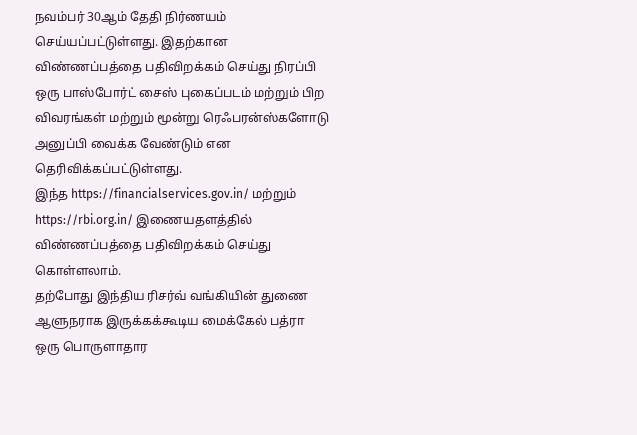நவம்பர் 30ஆம் தேதி நிர்ணயம் செய்யப்பட்டுள்ளது. இதற்கான விண்ணப்பத்தை பதிவிறக்கம் செய்து நிரப்பி ஒரு பாஸ்போர்ட் சைஸ் புகைப்படம் மற்றும் பிற விவரங்கள் மற்றும் மூன்று ரெஃபரன்ஸ்களோடு அனுப்பி வைக்க வேண்டும் என தெரிவிக்கப்பட்டுள்ளது.
இந்த https://financialservices.gov.in/ மற்றும் https://rbi.org.in/ இணையதளத்தில் விண்ணப்பத்தை பதிவிறக்கம் செய்து கொள்ளலாம்.
தற்போது இந்திய ரிசர்வ் வங்கியின் துணை ஆளுநராக இருக்கக்கூடிய மைக்கேல் பத்ரா ஒரு பொருளாதார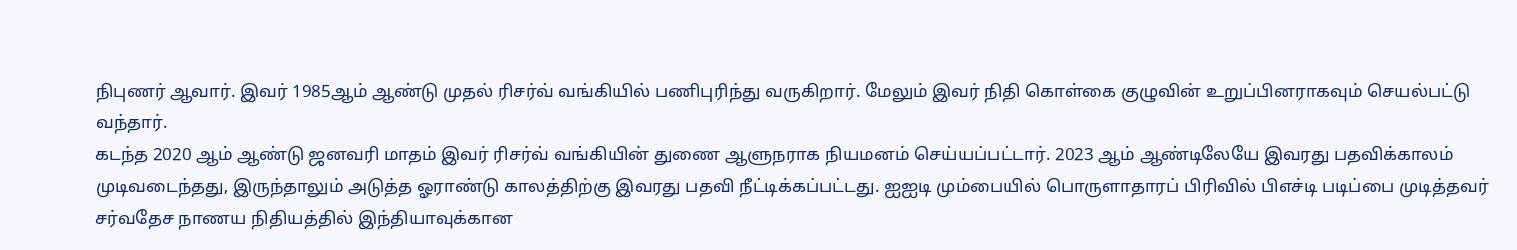நிபுணர் ஆவார். இவர் 1985ஆம் ஆண்டு முதல் ரிசர்வ் வங்கியில் பணிபுரிந்து வருகிறார். மேலும் இவர் நிதி கொள்கை குழுவின் உறுப்பினராகவும் செயல்பட்டு வந்தார்.
கடந்த 2020 ஆம் ஆண்டு ஜனவரி மாதம் இவர் ரிசர்வ் வங்கியின் துணை ஆளுநராக நியமனம் செய்யப்பட்டார். 2023 ஆம் ஆண்டிலேயே இவரது பதவிக்காலம் முடிவடைந்தது, இருந்தாலும் அடுத்த ஓராண்டு காலத்திற்கு இவரது பதவி நீட்டிக்கப்பட்டது. ஐஐடி மும்பையில் பொருளாதாரப் பிரிவில் பிஎச்டி படிப்பை முடித்தவர் சர்வதேச நாணய நிதியத்தில் இந்தியாவுக்கான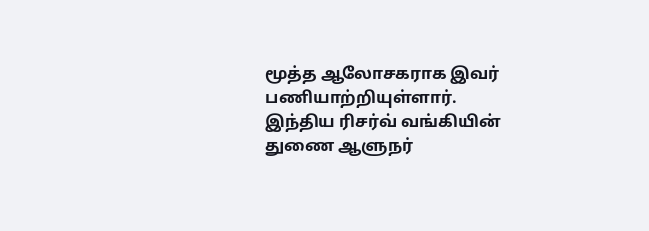மூத்த ஆலோசகராக இவர் பணியாற்றியுள்ளார்.
இந்திய ரிசர்வ் வங்கியின் துணை ஆளுநர்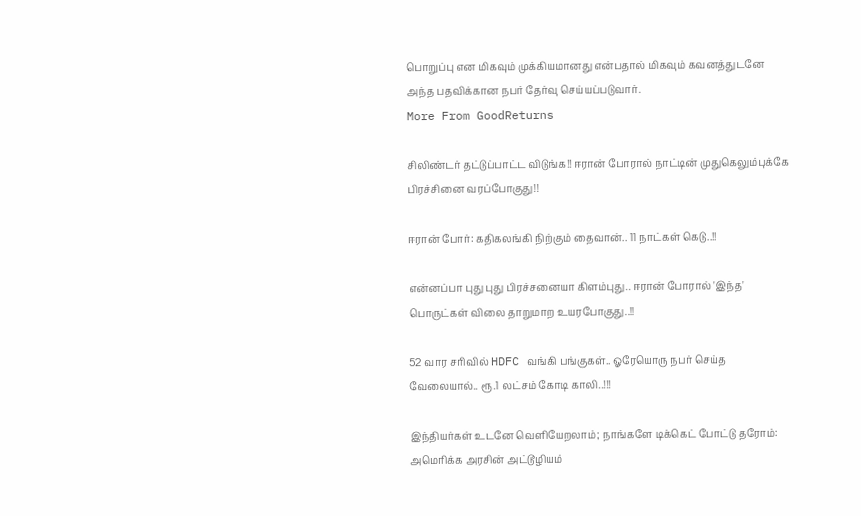பொறுப்பு என மிகவும் முக்கியமானது என்பதால் மிகவும் கவனத்துடனே அந்த பதவிக்கான நபர் தேர்வு செய்யப்படுவார்.
More From GoodReturns

சிலிண்டர் தட்டுப்பாட்ட விடுங்க!! ஈரான் போரால் நாட்டின் முதுகெலும்புக்கே பிரச்சினை வரப்போகுது!!

ஈரான் போர்: கதிகலங்கி நிற்கும் தைவான்.. 11 நாட்கள் கெடு..!!

என்னப்பா புது புது பிரச்சனையா கிளம்புது.. ஈரான் போரால் 'இந்த' பொருட்கள் விலை தாறுமாற உயரபோகுது..!!

52 வார சரிவில் HDFC வங்கி பங்குகள்.. ஓரேயொரு நபர் செய்த வேலையால்.. ரூ.1 லட்சம் கோடி காலி..!!!

இந்தியர்கள் உடனே வெளியேறலாம்; நாங்களே டிக்கெட் போட்டு தரோம்: அமெரிக்க அரசின் அட்டூழியம்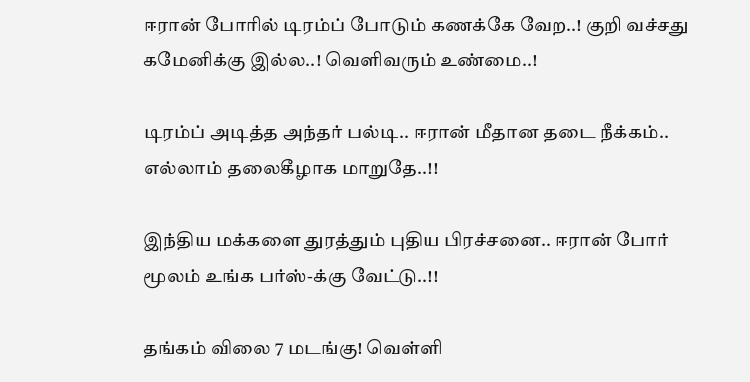ஈரான் போரில் டிரம்ப் போடும் கணக்கே வேற..! குறி வச்சது கமேனிக்கு இல்ல..! வெளிவரும் உண்மை..!

டிரம்ப் அடித்த அந்தர் பல்டி.. ஈரான் மீதான தடை நீக்கம்.. எல்லாம் தலைகீழாக மாறுதே..!!

இந்திய மக்களை துரத்தும் புதிய பிரச்சனை.. ஈரான் போர் மூலம் உங்க பர்ஸ்-க்கு வேட்டு..!!

தங்கம் விலை 7 மடங்கு! வெள்ளி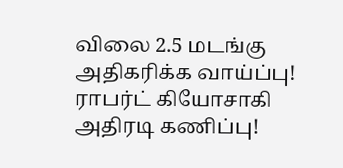விலை 2.5 மடங்கு அதிகரிக்க வாய்ப்பு! ராபர்ட் கியோசாகி அதிரடி கணிப்பு!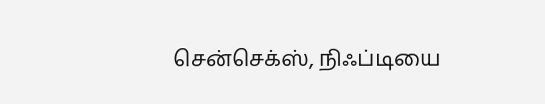சென்செக்ஸ், நிஃப்டியை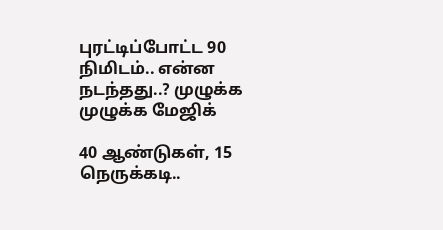புரட்டிப்போட்ட 90 நிமிடம்.. என்ன நடந்தது..? முழுக்க முழுக்க மேஜிக்

40 ஆண்டுகள், 15 நெருக்கடி..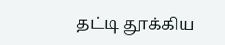தட்டி தூக்கிய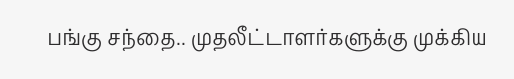பங்கு சந்தை.. முதலீட்டாளர்களுக்கு முக்கிய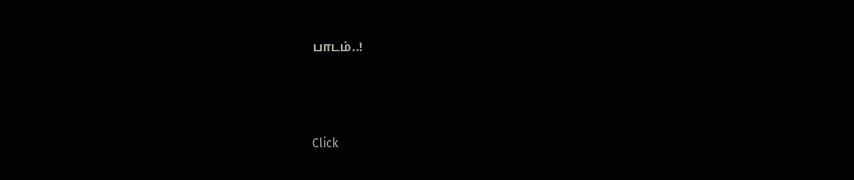பாடம்..!



Click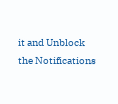it and Unblock the Notifications